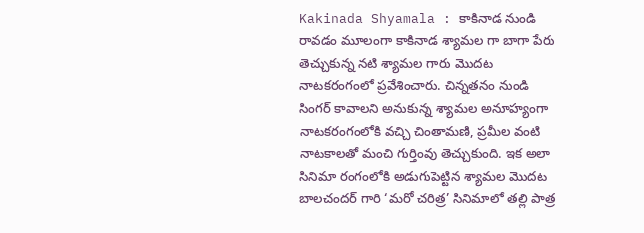Kakinada Shyamala : కాకినాడ నుండి రావడం మూలంగా కాకినాడ శ్యామల గా బాగా పేరు తెచ్చుకున్న నటి శ్యామల గారు మొదట నాటకరంగంలో ప్రవేశించారు. చిన్నతనం నుండి సింగర్ కావాలని అనుకున్న శ్యామల అనూహ్యంగా నాటకరంగంలోకి వచ్చి చింతామణి, ప్రమీల వంటి నాటకాలతో మంచి గుర్తింవు తెచ్చుకుంది. ఇక అలా సినిమా రంగంలోకి అడుగుపెట్టిన శ్యామల మొదట బాలచందర్ గారి ‘మరో చరిత్ర’ సినిమాలో తల్లి పాత్ర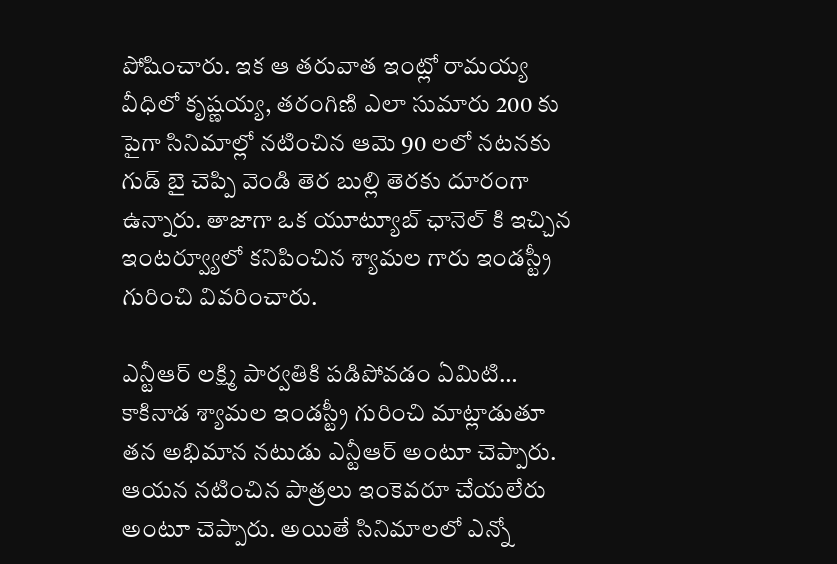పోషించారు. ఇక ఆ తరువాత ఇంట్లో రామయ్య వీధిలో కృష్ణయ్య, తరంగిణి ఎలా సుమారు 200 కు పైగా సినిమాల్లో నటించిన ఆమె 90 లలో నటనకు గుడ్ బై చెప్పి వెండి తెర బుల్లి తెరకు దూరంగా ఉన్నారు. తాజాగా ఒక యూట్యూబ్ ఛానెల్ కి ఇచ్చిన ఇంటర్వ్యూలో కనిపించిన శ్యామల గారు ఇండస్ట్రీ గురించి వివరించారు.

ఎన్టీఆర్ లక్ష్మి పార్వతికి పడిపోవడం ఏమిటి…
కాకినాడ శ్యామల ఇండస్ట్రీ గురించి మాట్లాడుతూ తన అభిమాన నటుడు ఎన్టీఆర్ అంటూ చెప్పారు. ఆయన నటించిన పాత్రలు ఇంకెవరూ చేయలేరు అంటూ చెప్పారు. అయితే సినిమాలలో ఎన్నో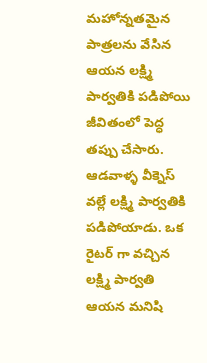మహోన్నతమైన పాత్రలను వేసిన ఆయన లక్ష్మి పార్వతికి పడిపోయి జీవితంలో పెద్ధ తప్పు చేసారు. ఆడవాళ్ళ వీక్నెస్ వల్లే లక్ష్మి పార్వతికి పడిపోయాడు. ఒక రైటర్ గా వచ్చిన లక్ష్మి పార్వతి ఆయన మనిషి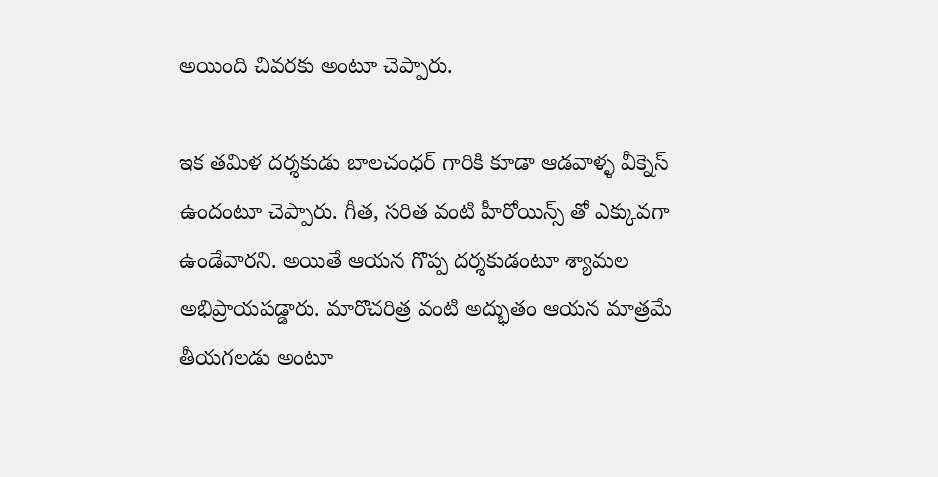అయింది చివరకు అంటూ చెప్పారు.

ఇక తమిళ దర్శకుడు బాలచంధర్ గారికి కూడా ఆడవాళ్ళ వీక్నెస్ ఉందంటూ చెప్పారు. గీత, సరిత వంటి హీరోయిన్స్ తో ఎక్కువగా ఉండేవారని. అయితే ఆయన గొప్ప దర్శకుడంటూ శ్యామల అభిప్రాయపడ్డారు. మారొచరిత్ర వంటి అద్భుతం ఆయన మాత్రమే తీయగలడు అంటూ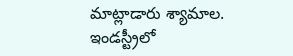మాట్లాడారు శ్యామాల. ఇండస్ట్రీలో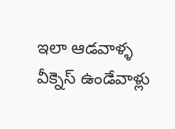ఇలా ఆడవాళ్ళ వీక్నెస్ ఉండేవాళ్లు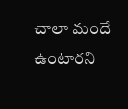చాలా మందే ఉంటారని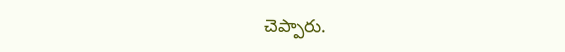చెప్పారు.